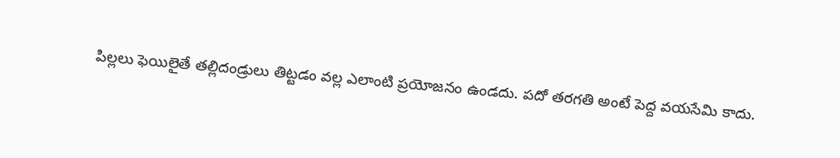పిల్లలు ఫెయిలైతే తల్లిదండ్రులు తిట్టడం వల్ల ఎలాంటి ప్రయోజనం ఉండదు. పదో తరగతి అంటే పెద్ద వయసేమి కాదు.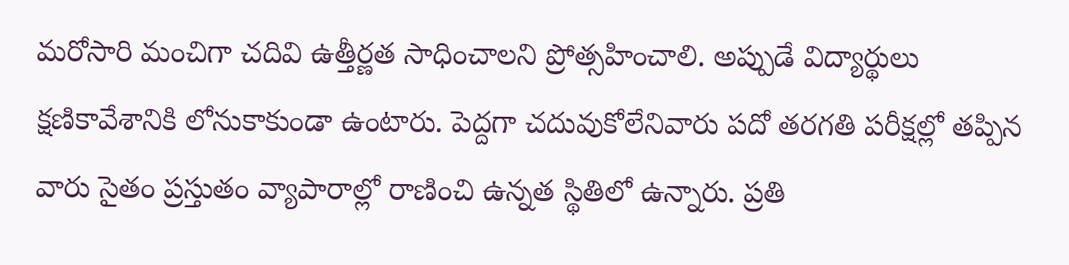మరోసారి మంచిగా చదివి ఉత్తీర్ణత సాధించాలని ప్రోత్సహించాలి. అప్పుడే విద్యార్థులు క్షణికావేశానికి లోనుకాకుండా ఉంటారు. పెద్దగా చదువుకోలేనివారు పదో తరగతి పరీక్షల్లో తప్పిన వారు సైతం ప్రస్తుతం వ్యాపారాల్లో రాణించి ఉన్నత స్థితిలో ఉన్నారు. ప్రతి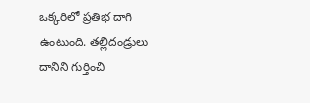ఒక్కరిలో ప్రతిభ దాగి ఉంటుంది. తల్లిదండ్రులు దానిని గుర్తించి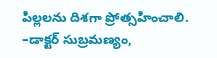పిల్లలను దిశగా ప్రోత్సహించాలి. –డాక్టర్ సుబ్రమణ్యం,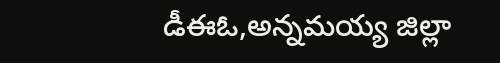డీఈఓ,అన్నమయ్య జిల్లా